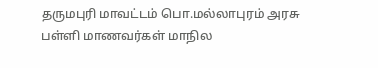தருமபுரி மாவட்டம் பொ.மல்லாபுரம் அரசு பள்ளி மாணவர்கள் மாநில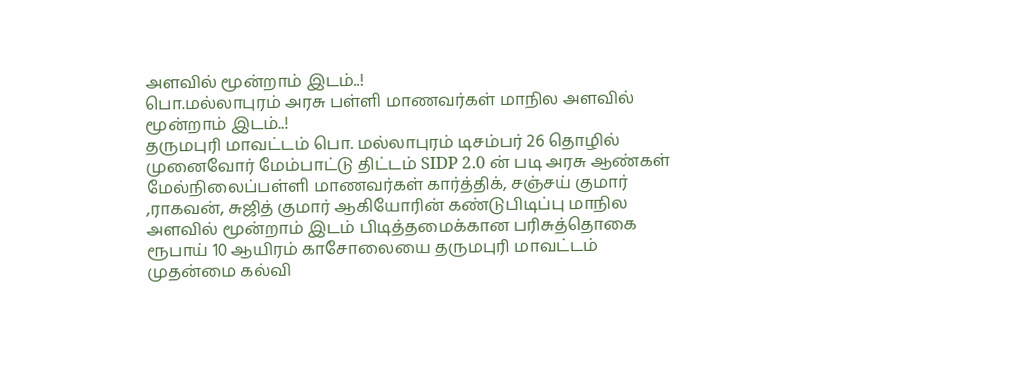அளவில் மூன்றாம் இடம்..!
பொ.மல்லாபுரம் அரசு பள்ளி மாணவர்கள் மாநில அளவில் மூன்றாம் இடம்..!
தருமபுரி மாவட்டம் பொ. மல்லாபுரம் டிசம்பர் 26 தொழில் முனைவோர் மேம்பாட்டு திட்டம் SIDP 2.0 ன் படி அரசு ஆண்கள் மேல்நிலைப்பள்ளி மாணவர்கள் கார்த்திக், சஞ்சய் குமார் ,ராகவன், சுஜித் குமார் ஆகியோரின் கண்டுபிடிப்பு மாநில அளவில் மூன்றாம் இடம் பிடித்தமைக்கான பரிசுத்தொகை ரூபாய் 10 ஆயிரம் காசோலையை தருமபுரி மாவட்டம் முதன்மை கல்வி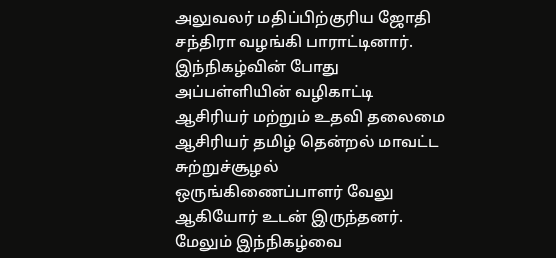அலுவலர் மதிப்பிற்குரிய ஜோதி சந்திரா வழங்கி பாராட்டினார். இந்நிகழ்வின் போது அப்பள்ளியின் வழிகாட்டி ஆசிரியர் மற்றும் உதவி தலைமை ஆசிரியர் தமிழ் தென்றல் மாவட்ட சுற்றுச்சூழல் ஒருங்கிணைப்பாளர் வேலு ஆகியோர் உடன் இருந்தனர். மேலும் இந்நிகழ்வை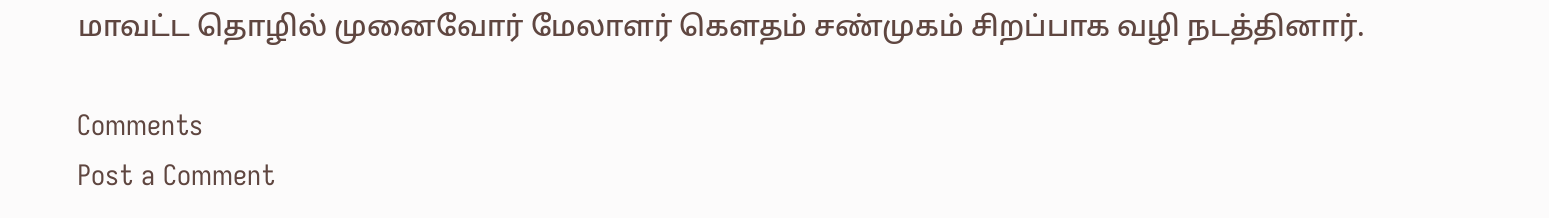மாவட்ட தொழில் முனைவோர் மேலாளர் கௌதம் சண்முகம் சிறப்பாக வழி நடத்தினார்.

Comments
Post a Comment